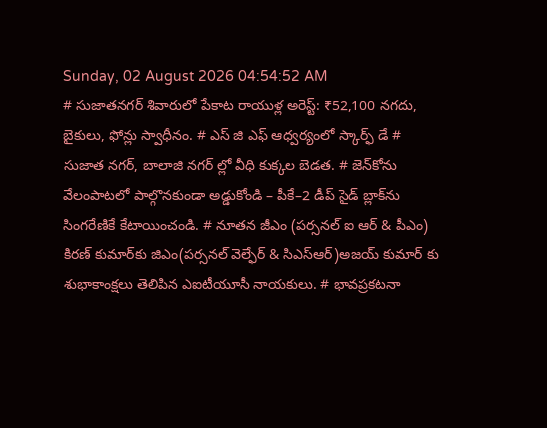Sunday, 02 August 2026 04:54:52 AM
# సుజాతనగర్ శివారులో పేకాట రాయుళ్ల అరెస్ట్: ₹52,100 నగదు, బైకులు, ఫోన్లు స్వాధీనం. # ఎస్ జి ఎఫ్ ఆధ్వర్యంలో స్కార్ఫ్ డే # సుజాత నగర్, బాలాజి నగర్ ల్లో వీధి కుక్కల బెడత. # జెన్‌కోను వేలంపాటలో పాల్గొనకుండా అడ్డుకోండి – పీకే–2 డీప్ సైడ్ బ్లాక్‌ను సింగరేణికే కేటాయించండి. # నూతన జీఎం (పర్సనల్ ఐ ఆర్ & పీఎం) కిరణ్ కుమార్‌కు జిఎం(పర్సనల్ వెల్ఫేర్ & సిఎస్ఆర్)అజయ్ కుమార్ కు శుభాకాంక్షలు తెలిపిన ఎఐటీయూసీ నాయకులు. # భావప్రకటనా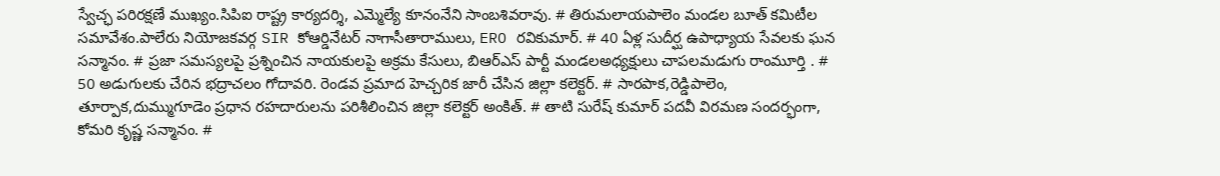స్వేచ్ఛ పరిరక్షణే ముఖ్యం.సిపిఐ రాష్ట్ర కార్యదర్శి, ఎమ్మెల్యే కూనంనేని సాంబశివరావు. # తిరుమలాయపాలెం మండల బూత్ కమిటీల సమావేశం.పాలేరు నియోజకవర్గ SIR కోఆర్డినేటర్ నాగాసీతారాములు, ERO రవికుమార్. # 40 ఏళ్ల సుదీర్ఘ ఉపాధ్యాయ సేవలకు ఘన సన్మానం. # ప్రజా సమస్యలపై ప్రశ్నించిన నాయకులపై అక్రమ కేసులు, బిఆర్ఎస్ పార్టీ మండలఅధ్యక్షులు చాపలమడుగు రాంమూర్తి . # 50 అడుగులకు చేరిన భద్రాచలం గోదావరి. రెండవ ప్రమాద హెచ్చరిక జారీ చేసిన జిల్లా కలెక్టర్. # సారపాక,రెడ్డిపాలెం, తూర్పాక,దుమ్ముగూడెం ప్రధాన రహదారులను పరిశీలించిన జిల్లా కలెక్టర్ అంకిత్. # తాటి సురేష్ కుమార్ పదవీ విరమణ సందర్భంగా, కోమరి కృష్ణ సన్మానం. #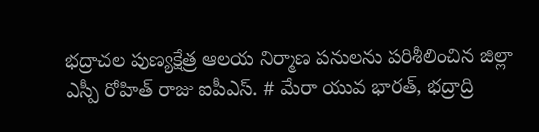భద్రాచల పుణ్యక్షేత్ర ఆలయ నిర్మాణ పనులను పరిశీలించిన జిల్లా ఎస్పీ రోహిత్ రాజు ఐపీఎస్. # మేరా యువ భారత్, భద్రాద్రి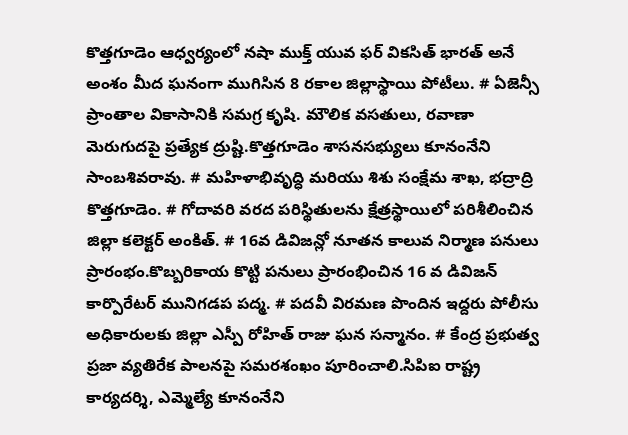కొత్తగూడెం ఆధ్వర్యంలో నషా ముక్త్ యువ ఫర్ వికసిత్ భారత్ అనే అంశం మీద ఘనంగా ముగిసిన 8 రకాల జిల్లాస్థాయి పోటీలు. # ఏజెన్సీ ప్రాంతాల వికాసానికి సమగ్ర కృషి. మౌలిక వసతులు, రవాణా మెరుగుదపై ప్రత్యేక ద్రుష్టి.కొత్తగూడెం శాసనసభ్యులు కూనంనేని సాంబశివరావు. # మహిళాభివృద్ధి మరియు శిశు సంక్షేమ శాఖ, భద్రాద్రి కొత్తగూడెం. # గోదావరి వరద పరిస్థితులను క్షేత్రస్థాయిలో పరిశీలించిన జిల్లా కలెక్టర్ అంకిత్. # 16వ డివిజన్లో నూతన కాలువ నిర్మాణ పనులు ప్రారంభం.కొబ్బరికాయ కొట్టి పనులు ప్రారంభించిన 16 వ డివిజన్ కార్పొరేటర్ మునిగడప పద్మ. # పదవీ విరమణ పొందిన ఇద్దరు పోలీసు అధికారులకు జిల్లా ఎస్పీ రోహిత్ రాజు ఘన సన్మానం. # కేంద్ర ప్రభుత్వ ప్రజా వ్యతిరేక పాలనపై సమరశంఖం పూరించాలి.సిపిఐ రాష్ట్ర కార్యదర్శి, ఎమ్మెల్యే కూనంనేని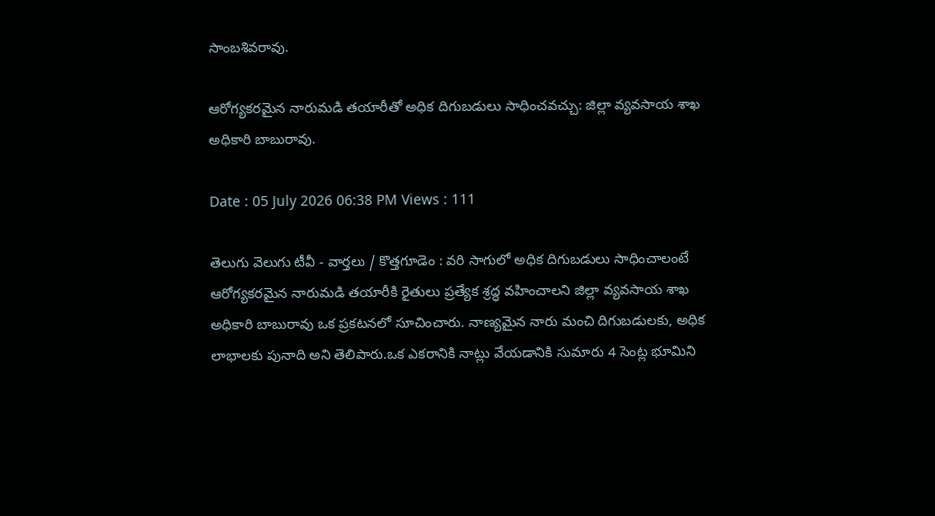సాంబశివరావు.

ఆరోగ్యకరమైన నారుమడి తయారీతో అధిక దిగుబడులు సాధించవచ్చు: జిల్లా వ్యవసాయ శాఖ అధికారి బాబురావు.

Date : 05 July 2026 06:38 PM Views : 111

తెలుగు వెలుగు టీవీ - వార్తలు / కొత్తగూడెం : వరి సాగులో అధిక దిగుబడులు సాధించాలంటే ఆరోగ్యకరమైన నారుమడి తయారీకి రైతులు ప్రత్యేక శ్రద్ధ వహించాలని జిల్లా వ్యవసాయ శాఖ అధికారి బాబురావు ఒక ప్రకటనలో సూచించారు. నాణ్యమైన నారు మంచి దిగుబడులకు, అధిక లాభాలకు పునాది అని తెలిపారు.ఒక ఎకరానికి నాట్లు వేయడానికి సుమారు 4 సెంట్ల భూమిని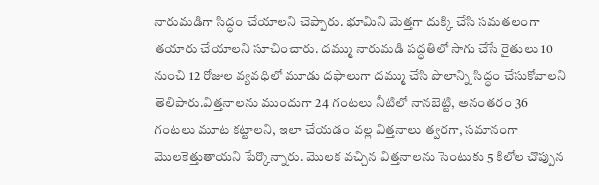నారుమడిగా సిద్ధం చేయాలని చెప్పారు. భూమిని మెత్తగా దుక్కి చేసి సమతలంగా తయారు చేయాలని సూచించారు. దమ్ము నారుమడి పద్ధతిలో సాగు చేసే రైతులు 10 నుంచి 12 రోజుల వ్యవధిలో మూడు దఫాలుగా దమ్ము చేసి పొలాన్ని సిద్ధం చేసుకోవాలని తెలిపారు.విత్తనాలను ముందుగా 24 గంటలు నీటిలో నానబెట్టి, అనంతరం 36 గంటలు మూట కట్టాలని, ఇలా చేయడం వల్ల విత్తనాలు త్వరగా, సమానంగా మొలకెత్తుతాయని పేర్కొన్నారు. మొలక వచ్చిన విత్తనాలను సెంటుకు 5 కిలోల చొప్పున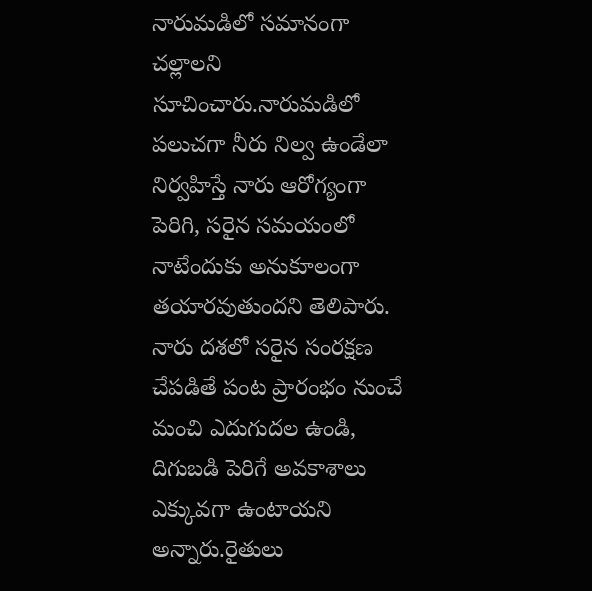నారుమడిలో సమానంగా చల్లాలని సూచించారు.నారుమడిలో పలుచగా నీరు నిల్వ ఉండేలా నిర్వహిస్తే నారు ఆరోగ్యంగా పెరిగి, సరైన సమయంలో నాటేందుకు అనుకూలంగా తయారవుతుందని తెలిపారు. నారు దశలో సరైన సంరక్షణ చేపడితే పంట ప్రారంభం నుంచే మంచి ఎదుగుదల ఉండి, దిగుబడి పెరిగే అవకాశాలు ఎక్కువగా ఉంటాయని అన్నారు.రైతులు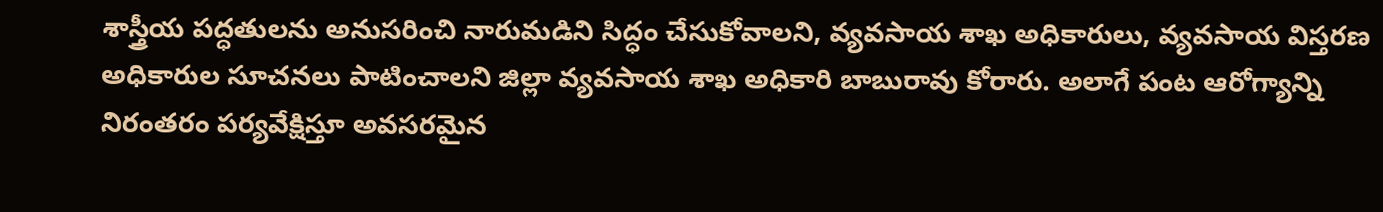శాస్త్రీయ పద్ధతులను అనుసరించి నారుమడిని సిద్ధం చేసుకోవాలని, వ్యవసాయ శాఖ అధికారులు, వ్యవసాయ విస్తరణ అధికారుల సూచనలు పాటించాలని జిల్లా వ్యవసాయ శాఖ అధికారి బాబురావు కోరారు. అలాగే పంట ఆరోగ్యాన్ని నిరంతరం పర్యవేక్షిస్తూ అవసరమైన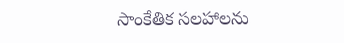సాంకేతిక సలహాలను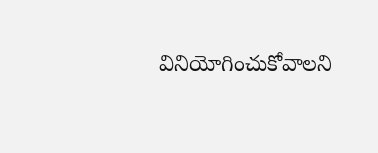వినియోగించుకోవాలని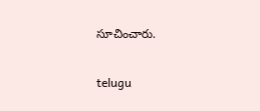సూచించారు.

telugu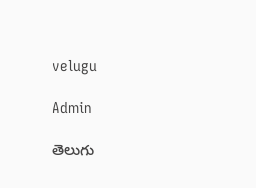velugu

Admin

తెలుగు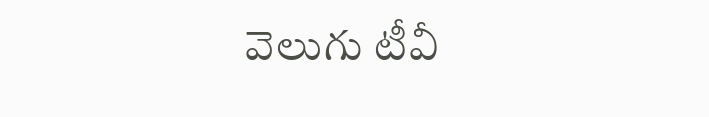వెలుగు టీవీ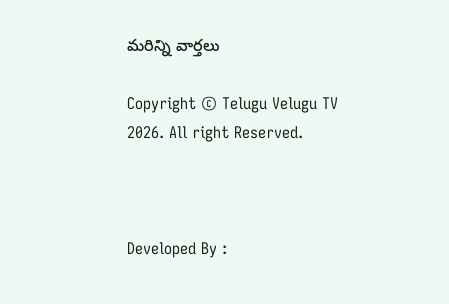మరిన్ని వార్తలు

Copyright © Telugu Velugu TV 2026. All right Reserved.



Developed By :